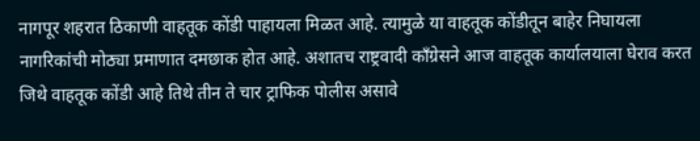नागपूर शहरात ठिकाणी वाहतूक कोंडी पाहायला मिळत आहे. त्यामुळे या वाहतूक कोंडीतून बाहेर निघायला नागरिकांची मोठ्या प्रमाणात दमछाक होत आहे. अशातच राष्ट्रवादी काँग्रेसने आज वाहतूक कार्यालयाला घेराव करत जिथे वाहतूक कोंडी आहे तिथे तीन ते चार ट्राफिक पोलीस असावे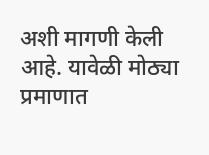अशी मागणी केली आहे. यावेळी मोठ्या प्रमाणात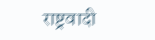राष्ट्रवादी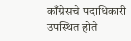काँग्रेसचे पदाधिकारी उपस्थित होते